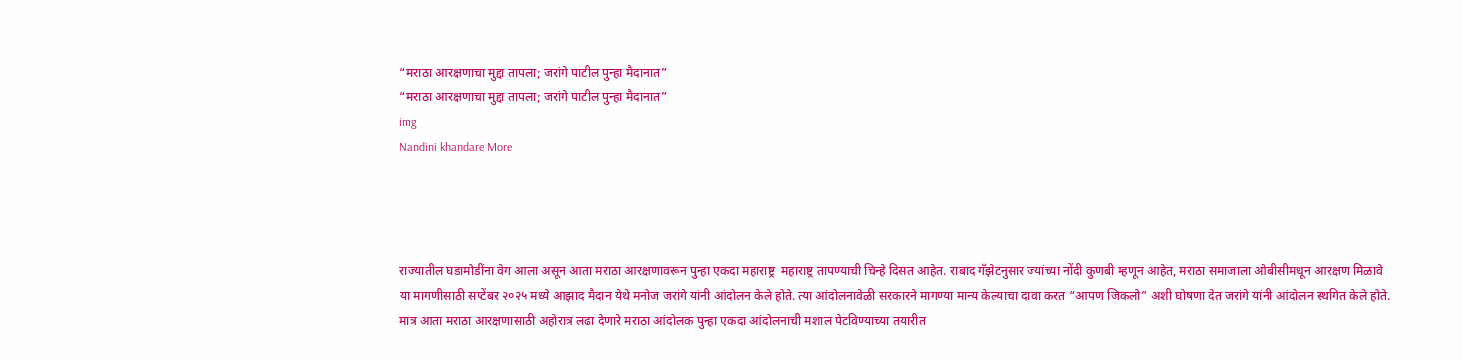“मराठा आरक्षणाचा मुद्दा तापला; जरांगे पाटील पुन्हा मैदानात”
“मराठा आरक्षणाचा मुद्दा तापला; जरांगे पाटील पुन्हा मैदानात”
img
Nandini khandare More




राज्यातील घडामोडींना वेग आला असून आता मराठा आरक्षणावरून पुन्हा एकदा महाराष्ट्र  महाराष्ट्र तापण्याची चिन्हे दिसत आहेत. राबाद गॅझेटनुसार ज्यांच्या नोंदी कुणबी म्हणून आहेत, मराठा समाजाला ओबीसीमधून आरक्षण मिळावे या मागणीसाठी सप्टेंबर २०२५ मध्ये आझाद मैदान येथे मनोज जरांगे यांनी आंदोलन केले होते. त्या आंदोलनावेळी सरकारने मागण्या मान्य केल्याचा दावा करत “आपण जिकलो” अशी घोषणा देत जरांगे यांनी आंदोलन स्थगित केले होते. मात्र आता मराठा आरक्षणासाठी अहोरात्र लढा देणारे मराठा आंदोलक पुन्हा एकदा आंदोलनाची मशाल पेटविण्याच्या तयारीत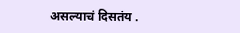असल्याचं दिसतंय .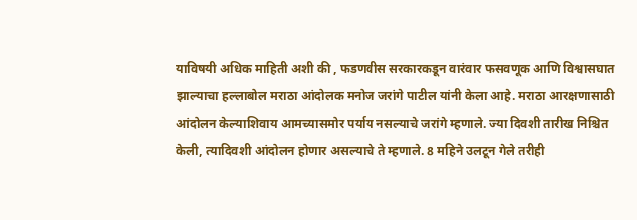याविषयी अधिक माहिती अशी की , फडणवीस सरकारकडून वारंवार फसवणूक आणि विश्वासघात झाल्याचा हल्लाबोल मराठा आंदोलक मनोज जरांगे पाटील यांनी केला आहे. मराठा आरक्षणासाठी आंदोलन केल्याशिवाय आमच्यासमोर पर्याय नसल्याचे जरांगे म्हणाले. ज्या दिवशी तारीख निश्चित केली, त्यादिवशी आंदोलन होणार असल्याचे ते म्हणाले. 8 महिने उलटून गेले तरीही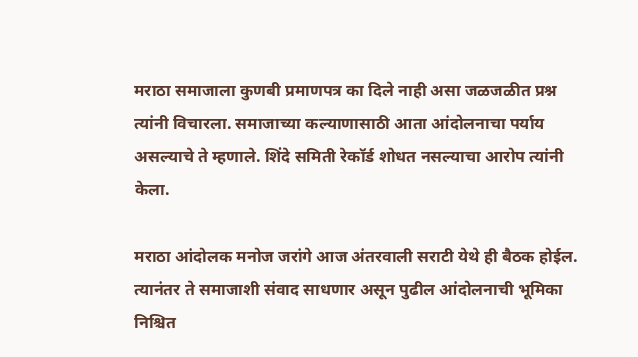मराठा समाजाला कुणबी प्रमाणपत्र का दिले नाही असा जळजळीत प्रश्न त्यांनी विचारला. समाजाच्या कल्याणासाठी आता आंदोलनाचा पर्याय असल्याचे ते म्हणाले. शिंदे समिती रेकॉर्ड शोधत नसल्याचा आरोप त्यांनी केला.

मराठा आंदोलक मनोज जरांगे आज अंतरवाली सराटी येथे ही बैठक होईल. त्यानंतर ते समाजाशी संवाद साधणार असून पुढील आंदोलनाची भूमिका निश्चित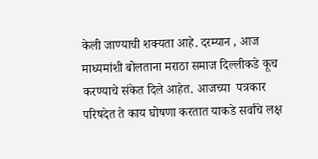केली जाण्याची शक्यता आहे. दरम्यान , आज माध्यमांशी बोलताना मराठा समाज दिल्लीकडे कूच करण्याचे संकेत दिले आहेत. आजच्या  पत्रकार परिषदेत ते काय घोषणा करतात याकडे सर्वांचे लक्ष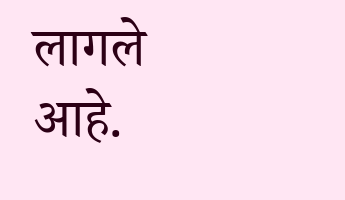लागले आहे.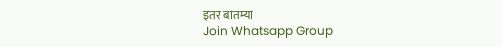इतर बातम्या
Join Whatsapp Group